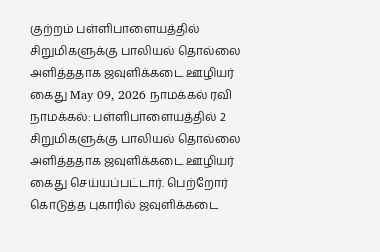குற்றம் பள்ளிபாளையத்தில் சிறுமிகளுக்கு பாலியல் தொல்லை அளித்ததாக ஜவுளிக்கடை ஊழியர் கைது May 09, 2026 நாமக்கல் ரவி நாமக்கல்: பள்ளிபாளையத்தில் 2 சிறுமிகளுக்கு பாலியல் தொல்லை அளித்ததாக ஜவுளிக்கடை ஊழியர் கைது செய்யப்பட்டார். பெற்றோர் கொடுத்த புகாரில் ஜவுளிக்கடை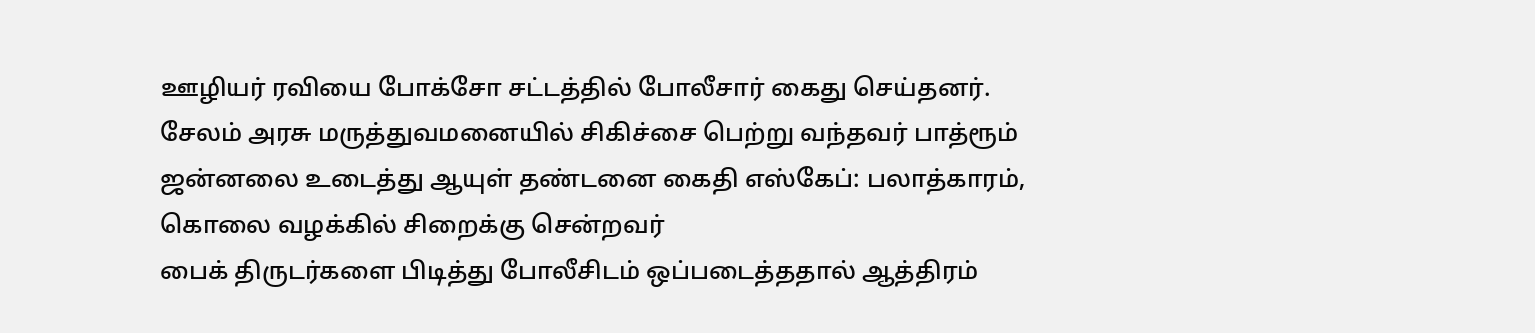ஊழியர் ரவியை போக்சோ சட்டத்தில் போலீசார் கைது செய்தனர்.
சேலம் அரசு மருத்துவமனையில் சிகிச்சை பெற்று வந்தவர் பாத்ரூம் ஜன்னலை உடைத்து ஆயுள் தண்டனை கைதி எஸ்கேப்: பலாத்காரம், கொலை வழக்கில் சிறைக்கு சென்றவர்
பைக் திருடர்களை பிடித்து போலீசிடம் ஒப்படைத்ததால் ஆத்திரம்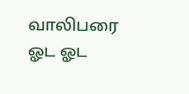வாலிபரை ஓட ஓட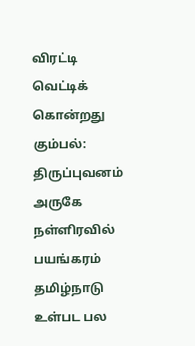விரட்டி வெட்டிக் கொன்றது கும்பல்: திருப்புவனம் அருகே நள்ளிரவில் பயங்கரம்
தமிழ்நாடு உள்பட பல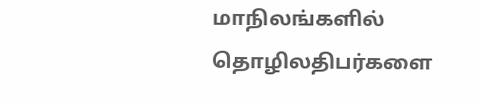மாநிலங்களில் தொழிலதிபர்களை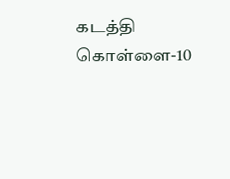கடத்தி கொள்ளை-10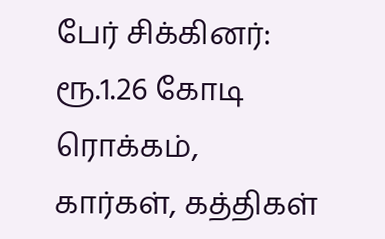பேர் சிக்கினர்: ரூ.1.26 கோடி ரொக்கம், கார்கள், கத்திகள்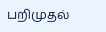பறிமுதல்